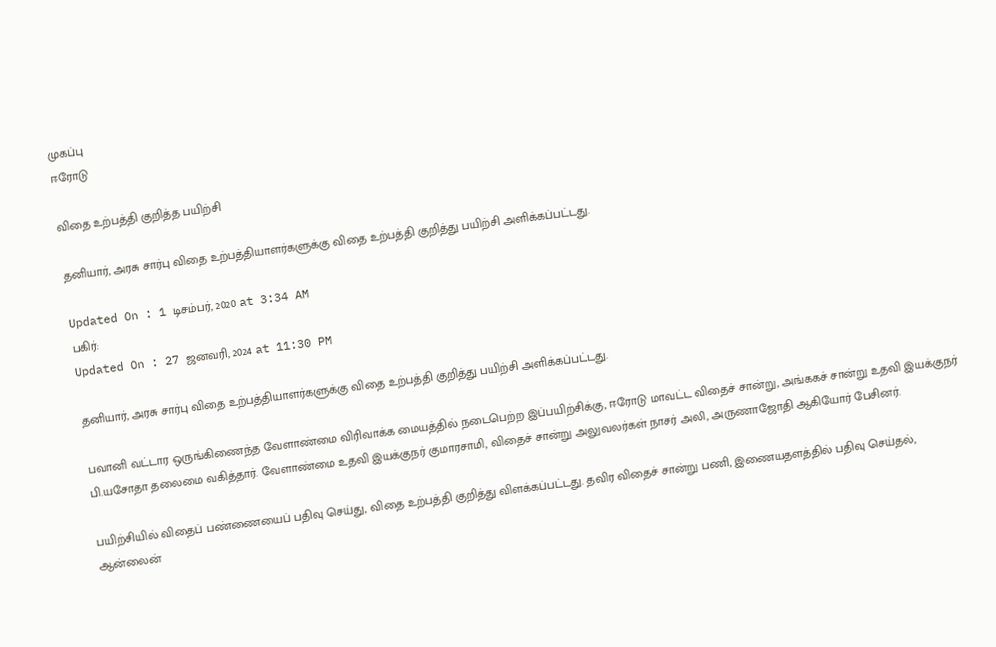முகப்பு
ஈரோடு

விதை உற்பத்தி குறித்த பயிற்சி

தனியார், அரசு சார்பு விதை உற்பத்தியாளர்களுக்கு விதை உற்பத்தி குறித்து பயிற்சி அளிக்கப்பட்டது.

Updated On : 1 டிசம்பர், 2020 at 3:34 AM
பகிர்:
Updated On : 27 ஜனவரி, 2024 at 11:30 PM

தனியார், அரசு சார்பு விதை உற்பத்தியாளர்களுக்கு விதை உற்பத்தி குறித்து பயிற்சி அளிக்கப்பட்டது.

பவானி வட்டார ஒருங்கிணைந்த வேளாண்மை விரிவாக்க மையத்தில் நடைபெற்ற இப்பயிற்சிக்கு, ஈரோடு மாவட்ட விதைச் சான்று, அங்ககச் சான்று உதவி இயக்குநர் பி.யசோதா தலைமை வகித்தார். வேளாண்மை உதவி இயக்குநர் குமாரசாமி, விதைச் சான்று அலுவலர்கள் நாசர் அலி, அருணாஜோதி ஆகியோர் பேசினர்.

பயிற்சியில் விதைப் பண்ணையைப் பதிவு செய்து, விதை உற்பத்தி குறித்து விளக்கப்பட்டது. தவிர விதைச் சான்று பணி, இணையதளத்தில் பதிவு செய்தல், ஆன்லைன்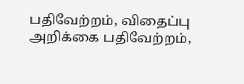பதிவேற்றம், விதைப்பு அறிக்கை பதிவேற்றம்,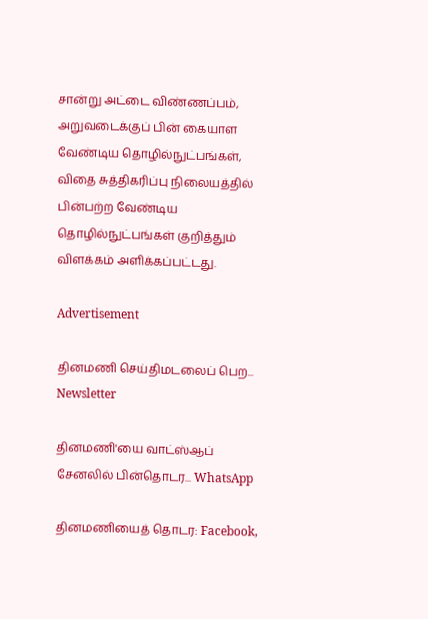சான்று அட்டை விண்ணப்பம், அறுவடைக்குப் பின் கையாள வேண்டிய தொழில்நுட்பங்கள், விதை சுத்திகரிப்பு நிலையத்தில் பின்பற்ற வேண்டிய தொழில்நுட்பங்கள் குறித்தும் விளக்கம் அளிக்கப்பட்டது.

Advertisement

தினமணி செய்திமடலைப் பெற... Newsletter

தினமணி'யை வாட்ஸ்ஆப் சேனலில் பின்தொடர... WhatsApp

தினமணியைத் தொடர: Facebook,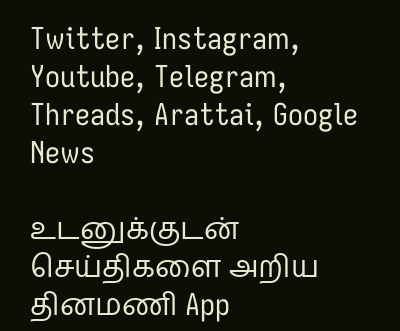Twitter, Instagram, Youtube, Telegram, Threads, Arattai, Google News

உடனுக்குடன் செய்திகளை அறிய தினமணி App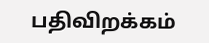பதிவிறக்கம்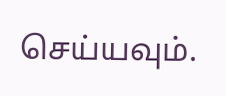செய்யவும்.